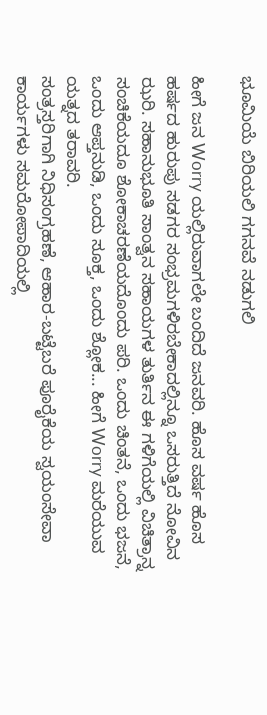ಭೂಮಿಯೆ ಬಿರಿಯಲಿ ಗಗನವೆ ನಡುಗಲಿ

ಹೀಗೆ ಜನ Worry ಯಲ್ಲಿರುವಾಗಲೇ ಬಂದಿದೆ ಜನವರಿ. ಹೊಸ ವರ್ಷ ಹೊಸ ಹರ್ಷದ ಹುರುಪು ಸಡಗರ ಸಂಭ್ರಮಗಳಿರಬೇಕಾದಲ್ಲಿನ್ನೂ ಒಸರುತ್ತಿದೆ ನೋವಿನ ಝರಿ. ಸಹಾನುಭೂತಿ ಸಾಂತ್ವನ ಸಹಾಯಗಳ ತುರ್ತಿನ ಈ ಗಳಿಗೆಯಲ್ಲಿ ವಿಚಿತ್ರಾನ್ನ ಸಂಚಿಕೆಯದೂ ಶೋಕಾಚರಣೆಯದೊಂದು ಪರಿ. ಒಂದು ಚಿಂತನೆ, ಒಂದು ಭಜನೆ, ಒಂದು ಆಪ್ತನುಡಿ, ಒಂದು ಸೂಕ್ತ, ಒಂದು ಶ್ಲೋಕ... ಹೀಗೆ Worry ಮರೆಯುವ ಯತ್ನದ ತರಾವರಿ.
ಸಂತ್ರಸ್ತರಿಗಾಗಿ ನಿಧಿಸಂಗ್ರಹಣೆ, ಆಹಾರ-ಬಟ್ಟೆಬರೆ ಪೂರೈಕೆಯ ಸ್ವಯಂಸೇವಾ ಕಾರ್ಯಗಳು ಸಮರೋಪಾದಿಯಲ್ಲಿ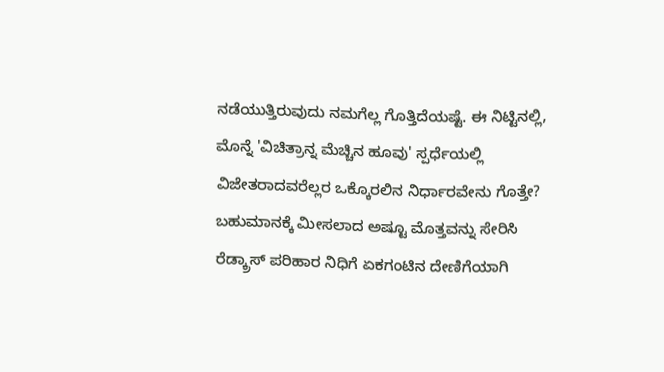ನಡೆಯುತ್ತಿರುವುದು ನಮಗೆಲ್ಲ ಗೊತ್ತಿದೆಯಷ್ಟೆ. ಈ ನಿಟ್ಟಿನಲ್ಲಿ, ಮೊನ್ನೆ 'ವಿಚಿತ್ರಾನ್ನ ಮೆಚ್ಚಿನ ಹೂವು' ಸ್ಪರ್ಧೆಯಲ್ಲಿ ವಿಜೇತರಾದವರೆಲ್ಲರ ಒಕ್ಕೊರಲಿನ ನಿರ್ಧಾರವೇನು ಗೊತ್ತೇ? ಬಹುಮಾನಕ್ಕೆ ಮೀಸಲಾದ ಅಷ್ಟೂ ಮೊತ್ತವನ್ನು ಸೇರಿಸಿ ರೆಡ್ಕ್ರಾಸ್ ಪರಿಹಾರ ನಿಧಿಗೆ ಏಕಗಂಟಿನ ದೇಣಿಗೆಯಾಗಿ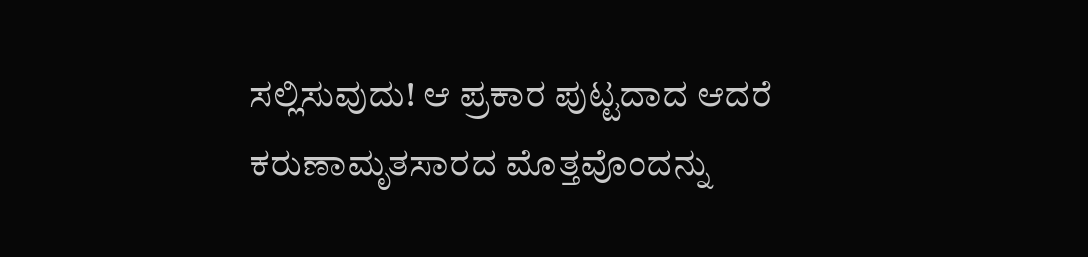ಸಲ್ಲಿಸುವುದು! ಆ ಪ್ರಕಾರ ಪುಟ್ಟದಾದ ಆದರೆ ಕರುಣಾಮೃತಸಾರದ ಮೊತ್ತವೊಂದನ್ನು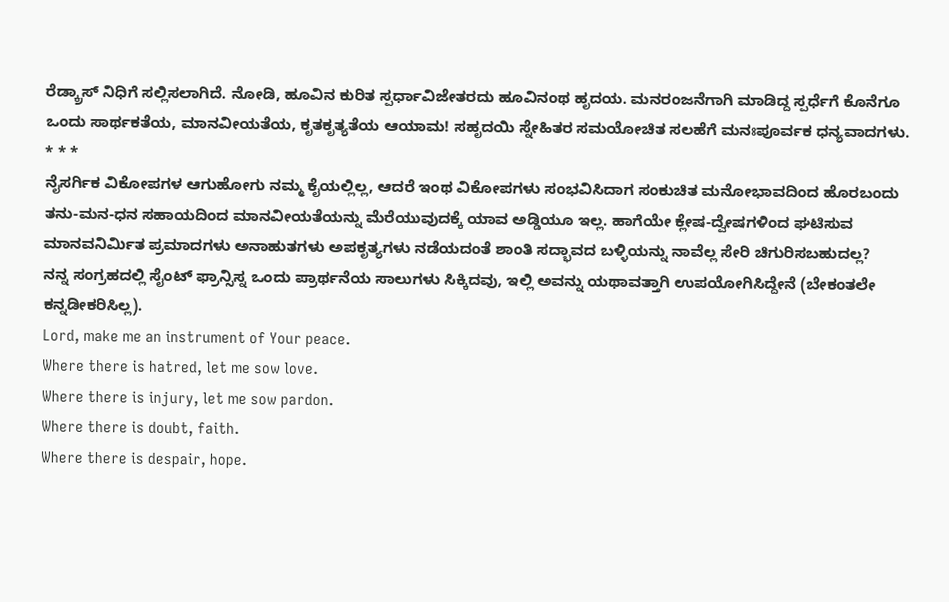ರೆಡ್ಕ್ರಾಸ್ ನಿಧಿಗೆ ಸಲ್ಲಿಸಲಾಗಿದೆ. ನೋಡಿ, ಹೂವಿನ ಕುರಿತ ಸ್ಪರ್ಧಾವಿಜೇತರದು ಹೂವಿನಂಥ ಹೃದಯ. ಮನರಂಜನೆಗಾಗಿ ಮಾಡಿದ್ದ ಸ್ಪರ್ಧೆಗೆ ಕೊನೆಗೂ ಒಂದು ಸಾರ್ಥಕತೆಯ, ಮಾನವೀಯತೆಯ, ಕೃತಕೃತ್ಯತೆಯ ಆಯಾಮ! ಸಹೃದಯಿ ಸ್ನೇಹಿತರ ಸಮಯೋಚಿತ ಸಲಹೆಗೆ ಮನಃಪೂರ್ವಕ ಧನ್ಯವಾದಗಳು.
* * *
ನೈಸರ್ಗಿಕ ವಿಕೋಪಗಳ ಆಗುಹೋಗು ನಮ್ಮ ಕೈಯಲ್ಲಿಲ್ಲ, ಆದರೆ ಇಂಥ ವಿಕೋಪಗಳು ಸಂಭವಿಸಿದಾಗ ಸಂಕುಚಿತ ಮನೋಭಾವದಿಂದ ಹೊರಬಂದು ತನು-ಮನ-ಧನ ಸಹಾಯದಿಂದ ಮಾನವೀಯತೆಯನ್ನು ಮೆರೆಯುವುದಕ್ಕೆ ಯಾವ ಅಡ್ಡಿಯೂ ಇಲ್ಲ. ಹಾಗೆಯೇ ಕ್ಲೇಷ-ದ್ವೇಷಗಳಿಂದ ಘಟಿಸುವ ಮಾನವನಿರ್ಮಿತ ಪ್ರಮಾದಗಳು ಅನಾಹುತಗಳು ಅಪಕೃತ್ಯಗಳು ನಡೆಯದಂತೆ ಶಾಂತಿ ಸದ್ಭಾವದ ಬಳ್ಳಿಯನ್ನು ನಾವೆಲ್ಲ ಸೇರಿ ಚಿಗುರಿಸಬಹುದಲ್ಲ?
ನನ್ನ ಸಂಗ್ರಹದಲ್ಲಿ ಸೈಂಟ್ ಫ್ರಾನ್ಸಿಸ್ನ ಒಂದು ಪ್ರಾರ್ಥನೆಯ ಸಾಲುಗಳು ಸಿಕ್ಕಿದವು, ಇಲ್ಲಿ ಅವನ್ನು ಯಥಾವತ್ತಾಗಿ ಉಪಯೋಗಿಸಿದ್ದೇನೆ (ಬೇಕಂತಲೇ ಕನ್ನಡೀಕರಿಸಿಲ್ಲ).
Lord, make me an instrument of Your peace.
Where there is hatred, let me sow love.
Where there is injury, let me sow pardon.
Where there is doubt, faith.
Where there is despair, hope.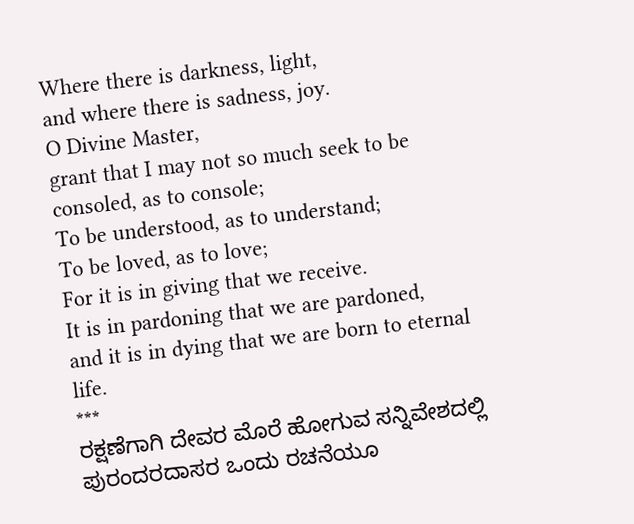Where there is darkness, light,
and where there is sadness, joy.
O Divine Master,
grant that I may not so much seek to be consoled, as to console;
To be understood, as to understand;
To be loved, as to love;
For it is in giving that we receive.
It is in pardoning that we are pardoned,
and it is in dying that we are born to eternal life.
***
ರಕ್ಷಣೆಗಾಗಿ ದೇವರ ಮೊರೆ ಹೋಗುವ ಸನ್ನಿವೇಶದಲ್ಲಿ ಪುರಂದರದಾಸರ ಒಂದು ರಚನೆಯೂ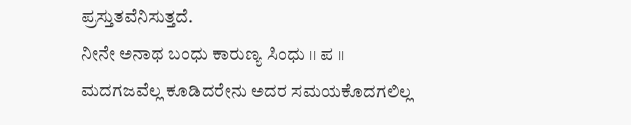ಪ್ರಸ್ತುತವೆನಿಸುತ್ತದೆ.
ನೀನೇ ಅನಾಥ ಬಂಧು ಕಾರುಣ್ಯ ಸಿಂಧು ।। ಪ ।।
ಮದಗಜವೆಲ್ಲ ಕೂಡಿದರೇನು ಅದರ ಸಮಯಕೊದಗಲಿಲ್ಲ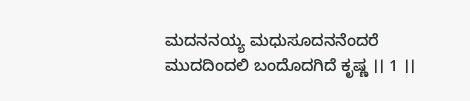ಮದನನಯ್ಯ ಮಧುಸೂದನನೆಂದರೆ ಮುದದಿಂದಲಿ ಬಂದೊದಗಿದೆ ಕೃಷ್ಣ ।। 1 ।।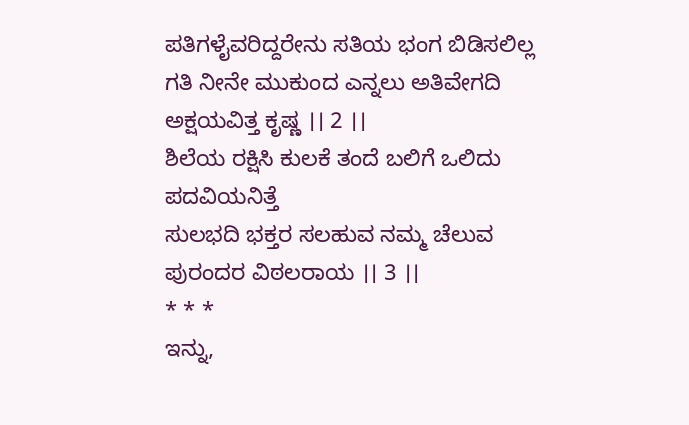ಪತಿಗಳೈವರಿದ್ದರೇನು ಸತಿಯ ಭಂಗ ಬಿಡಿಸಲಿಲ್ಲ
ಗತಿ ನೀನೇ ಮುಕುಂದ ಎನ್ನಲು ಅತಿವೇಗದಿ ಅಕ್ಷಯವಿತ್ತ ಕೃಷ್ಣ ।। 2 ।।
ಶಿಲೆಯ ರಕ್ಷಿಸಿ ಕುಲಕೆ ತಂದೆ ಬಲಿಗೆ ಒಲಿದು ಪದವಿಯನಿತ್ತೆ
ಸುಲಭದಿ ಭಕ್ತರ ಸಲಹುವ ನಮ್ಮ ಚೆಲುವ ಪುರಂದರ ವಿಠಲರಾಯ ।। 3 ।।
* * *
ಇನ್ನು,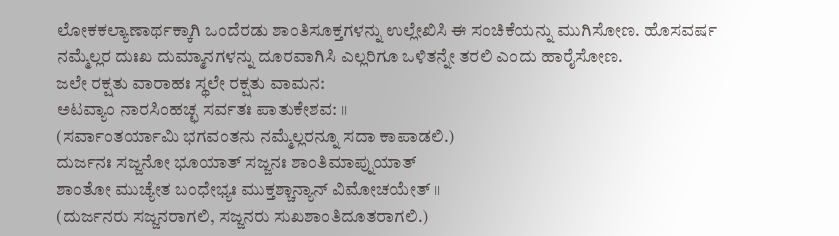ಲೋಕಕಲ್ಯಾಣಾರ್ಥಕ್ಕಾಗಿ ಒಂದೆರಡು ಶಾಂತಿಸೂಕ್ತಗಳನ್ನು ಉಲ್ಲೇಖಿಸಿ ಈ ಸಂಚಿಕೆಯನ್ನು ಮುಗಿಸೋಣ. ಹೊಸವರ್ಷ ನಮ್ಮೆಲ್ಲರ ದುಃಖ ದುಮ್ಮಾನಗಳನ್ನು ದೂರವಾಗಿಸಿ ಎಲ್ಲರಿಗೂ ಒಳಿತನ್ನೇ ತರಲಿ ಎಂದು ಹಾರೈಸೋಣ.
ಜಲೇ ರಕ್ಷತು ವಾರಾಹಃ ಸ್ಥಲೇ ರಕ್ಷತು ವಾಮನ:
ಅಟವ್ಯಾಂ ನಾರಸಿಂಹಚ್ಛ ಸರ್ವತಃ ಪಾತುಕೇಶವ: ।।
(ಸರ್ವಾಂತರ್ಯಾಮಿ ಭಗವಂತನು ನಮ್ಮೆಲ್ಲರನ್ನೂ ಸದಾ ಕಾಪಾಡಲಿ.)
ದುರ್ಜನಃ ಸಜ್ಜನೋ ಭೂಯಾತ್ ಸಜ್ಜನಃ ಶಾಂತಿಮಾಪ್ನುಯಾತ್
ಶಾಂತೋ ಮುಚ್ಯೇತ ಬಂಧೇಭ್ಯಃ ಮುಕ್ತಶ್ಚಾನ್ಯಾನ್ ವಿಮೋಚಯೇತ್ ।।
(ದುರ್ಜನರು ಸಜ್ಜನರಾಗಲಿ, ಸಜ್ಜನರು ಸುಖಶಾಂತಿದೂತರಾಗಲಿ.)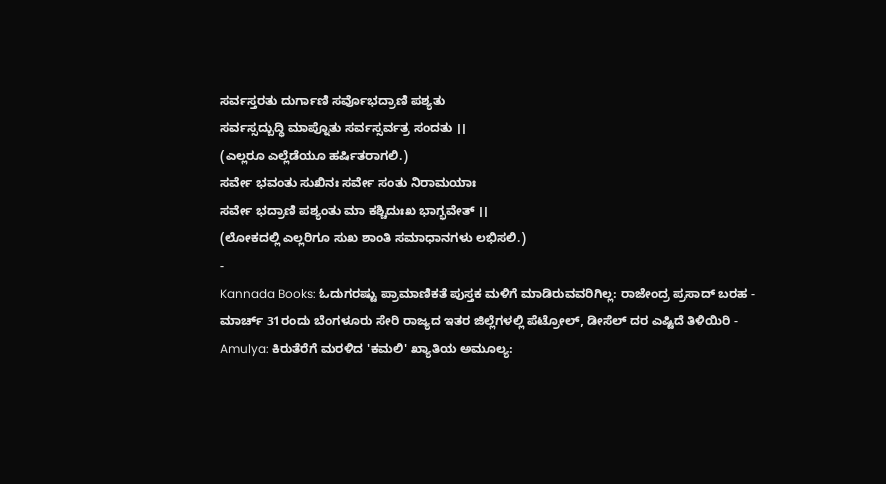ಸರ್ವಸ್ತರತು ದುರ್ಗಾಣಿ ಸರ್ವೊಭದ್ರಾಣಿ ಪಶ್ಯತು
ಸರ್ವಸ್ಸದ್ಬುದ್ಧಿ ಮಾಪ್ನೊತು ಸರ್ವಸ್ಸರ್ವತ್ರ ಸಂದತು ।।
(ಎಲ್ಲರೂ ಎಲ್ಲೆಡೆಯೂ ಹರ್ಷಿತರಾಗಲಿ.)
ಸರ್ವೇ ಭವಂತು ಸುಖಿನಃ ಸರ್ವೇ ಸಂತು ನಿರಾಮಯಾಃ
ಸರ್ವೇ ಭದ್ರಾಣಿ ಪಶ್ಯಂತು ಮಾ ಕಶ್ಚಿದುಃಖ ಭಾಗ್ಭವೇತ್ ।।
(ಲೋಕದಲ್ಲಿ ಎಲ್ಲರಿಗೂ ಸುಖ ಶಾಂತಿ ಸಮಾಧಾನಗಳು ಲಭಿಸಲಿ.)
-
Kannada Books: ಓದುಗರಷ್ಟು ಪ್ರಾಮಾಣಿಕತೆ ಪುಸ್ತಕ ಮಳಿಗೆ ಮಾಡಿರುವವರಿಗಿಲ್ಲ: ರಾಜೇಂದ್ರ ಪ್ರಸಾದ್ ಬರಹ -
ಮಾರ್ಚ್ 31ರಂದು ಬೆಂಗಳೂರು ಸೇರಿ ರಾಜ್ಯದ ಇತರ ಜಿಲ್ಲೆಗಳಲ್ಲಿ ಪೆಟ್ರೋಲ್, ಡೀಸೆಲ್ ದರ ಎಷ್ಟಿದೆ ತಿಳಿಯಿರಿ -
Amulya: ಕಿರುತೆರೆಗೆ ಮರಳಿದ 'ಕಮಲಿ' ಖ್ಯಾತಿಯ ಅಮೂಲ್ಯ: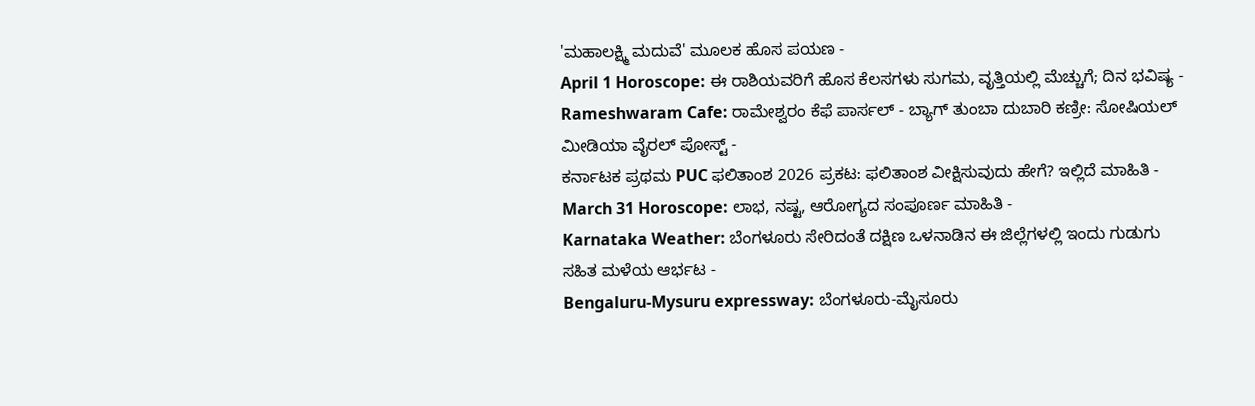'ಮಹಾಲಕ್ಷ್ಮಿ ಮದುವೆ' ಮೂಲಕ ಹೊಸ ಪಯಣ -
April 1 Horoscope: ಈ ರಾಶಿಯವರಿಗೆ ಹೊಸ ಕೆಲಸಗಳು ಸುಗಮ, ವೃತ್ತಿಯಲ್ಲಿ ಮೆಚ್ಚುಗೆ; ದಿನ ಭವಿಷ್ಯ -
Rameshwaram Cafe: ರಾಮೇಶ್ವರಂ ಕೆಫೆ ಪಾರ್ಸಲ್ - ಬ್ಯಾಗ್ ತುಂಬಾ ದುಬಾರಿ ಕಣ್ರೀ: ಸೋಷಿಯಲ್ ಮೀಡಿಯಾ ವೈರಲ್ ಪೋಸ್ಟ್ -
ಕರ್ನಾಟಕ ಪ್ರಥಮ PUC ಫಲಿತಾಂಶ 2026 ಪ್ರಕಟ: ಫಲಿತಾಂಶ ವೀಕ್ಷಿಸುವುದು ಹೇಗೆ? ಇಲ್ಲಿದೆ ಮಾಹಿತಿ -
March 31 Horoscope: ಲಾಭ, ನಷ್ಟ, ಆರೋಗ್ಯದ ಸಂಪೂರ್ಣ ಮಾಹಿತಿ -
Karnataka Weather: ಬೆಂಗಳೂರು ಸೇರಿದಂತೆ ದಕ್ಷಿಣ ಒಳನಾಡಿನ ಈ ಜಿಲ್ಲೆಗಳಲ್ಲಿ ಇಂದು ಗುಡುಗು ಸಹಿತ ಮಳೆಯ ಆರ್ಭಟ -
Bengaluru-Mysuru expressway: ಬೆಂಗಳೂರು-ಮೈಸೂರು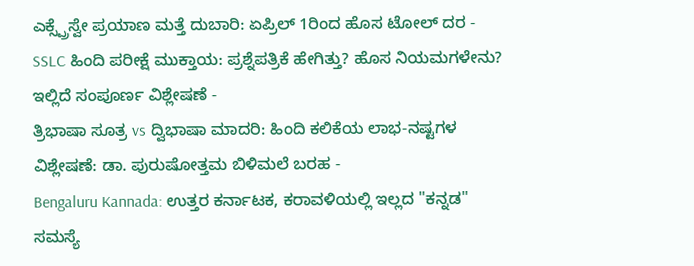ಎಕ್ಸ್ಪ್ರೆಸ್ವೇ ಪ್ರಯಾಣ ಮತ್ತೆ ದುಬಾರಿ: ಏಪ್ರಿಲ್ 1ರಿಂದ ಹೊಸ ಟೋಲ್ ದರ -
SSLC ಹಿಂದಿ ಪರೀಕ್ಷೆ ಮುಕ್ತಾಯ: ಪ್ರಶ್ನೆಪತ್ರಿಕೆ ಹೇಗಿತ್ತು? ಹೊಸ ನಿಯಮಗಳೇನು? ಇಲ್ಲಿದೆ ಸಂಪೂರ್ಣ ವಿಶ್ಲೇಷಣೆ -
ತ್ರಿಭಾಷಾ ಸೂತ್ರ vs ದ್ವಿಭಾಷಾ ಮಾದರಿ: ಹಿಂದಿ ಕಲಿಕೆಯ ಲಾಭ-ನಷ್ಟಗಳ ವಿಶ್ಲೇಷಣೆ: ಡಾ. ಪುರುಷೋತ್ತಮ ಬಿಳಿಮಲೆ ಬರಹ -
Bengaluru Kannada: ಉತ್ತರ ಕರ್ನಾಟಕ, ಕರಾವಳಿಯಲ್ಲಿ ಇಲ್ಲದ "ಕನ್ನಡ" ಸಮಸ್ಯೆ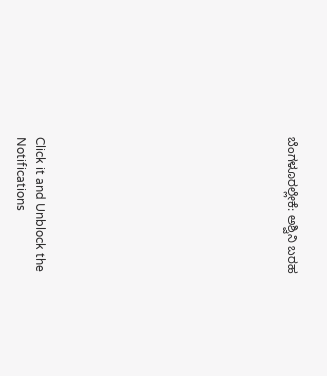ಬೆಂಗಳೂರಲ್ಲೇಕೆ: ಅಶ್ವಿನಿ ಬರಹ












Click it and Unblock the Notifications